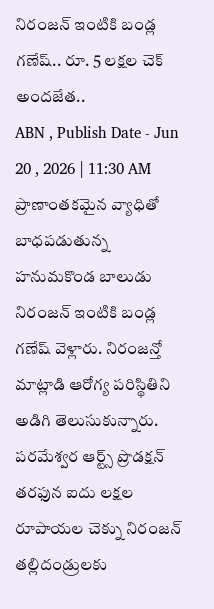నిరంజన్ ఇంటికి బండ్ల గణేష్.. రూ. 5 లక్షల చెక్ అందజేత..
ABN , Publish Date - Jun 20 , 2026 | 11:30 AM
ప్రాణాంతకమైన వ్యాధితో బాధపడుతున్న హనుమకొండ బాలుడు నిరంజన్ ఇంటికి బండ్ల గణేష్ వెళ్లారు. నిరంజన్తో మాట్లాడి ఆరోగ్య పరిస్థితిని అడిగి తెలుసుకున్నారు. పరమేశ్వర ఆర్ట్స్ ప్రొడక్షన్ తరఫున ఐదు లక్షల రూపాయల చెక్ను నిరంజన్ తల్లిదండ్రులకు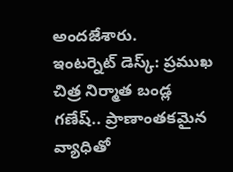అందజేశారు.
ఇంటర్నెట్ డెస్క్: ప్రముఖ చిత్ర నిర్మాత బండ్ల గణేష్.. ప్రాణాంతకమైన వ్యాధితో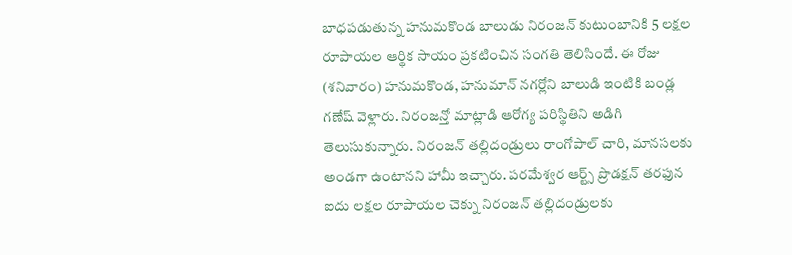బాధపడుతున్న హనుమకొండ బాలుడు నిరంజన్ కుటుంబానికి 5 లక్షల రూపాయల ఆర్థిక సాయం ప్రకటించిన సంగతి తెలిసిందే. ఈ రోజు (శనివారం) హనుమకొండ, హనుమాన్ నగర్లోని బాలుడి ఇంటికి బండ్ల గణేష్ వెళ్లారు. నిరంజన్తో మాట్లాడి ఆరోగ్య పరిస్థితిని అడిగి తెలుసుకున్నారు. నిరంజన్ తల్లిదండ్రులు రాంగోపాల్ చారి, మానసలకు అండగా ఉంటానని హామీ ఇచ్చారు. పరమేశ్వర ఆర్ట్స్ ప్రొడక్షన్ తరఫున ఐదు లక్షల రూపాయల చెక్ను నిరంజన్ తల్లిదండ్రులకు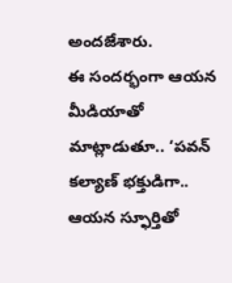అందజేశారు.
ఈ సందర్భంగా ఆయన మీడియాతో మాట్లాడుతూ.. ‘పవన్ కల్యాణ్ భక్తుడిగా.. ఆయన స్ఫూర్తితో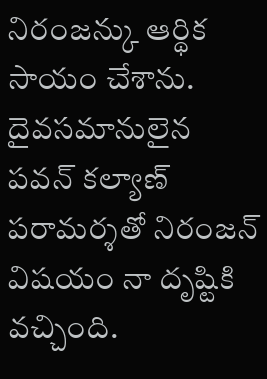నిరంజన్కు ఆర్థిక సాయం చేశాను. దైవసమానులైన పవన్ కల్యాణ్ పరామర్శతో నిరంజన్ విషయం నా దృష్టికి వచ్చింది.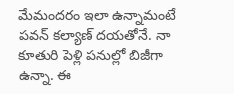మేమందరం ఇలా ఉన్నామంటే పవన్ కల్యాణ్ దయతోనే. నా కూతురి పెళ్లి పనుల్లో బిజీగా ఉన్నా. ఈ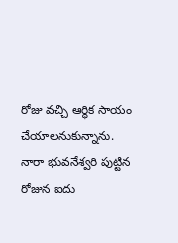రోజు వచ్చి ఆర్థిక సాయం చేయాలనుకున్నాను. నారా భువనేశ్వరి పుట్టిన రోజున ఐదు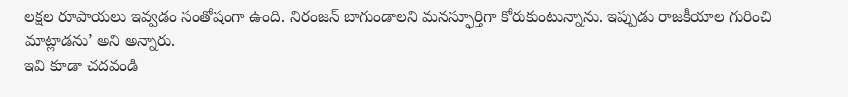లక్షల రూపాయలు ఇవ్వడం సంతోషంగా ఉంది. నిరంజన్ బాగుండాలని మనస్ఫూర్తిగా కోరుకుంటున్నాను. ఇప్పుడు రాజకీయాల గురించి మాట్లాడను’ అని అన్నారు.
ఇవి కూడా చదవండి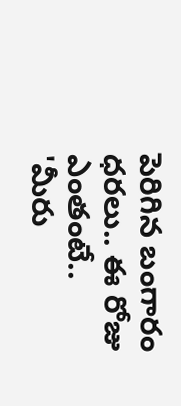పెరిగిన బంగారం ధరలు.. ఈ రోజు ఎంతంటే..
'మీరు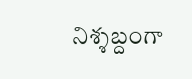నిశ్శబ్దంగా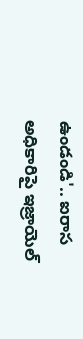ఉండండి'.. ఐరాస అధికారిపై ఇజ్రాయెల్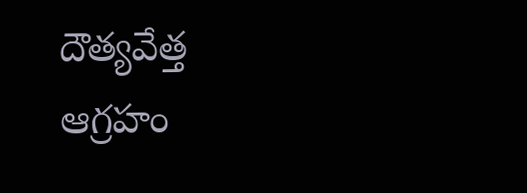దౌత్యవేత్త ఆగ్రహం